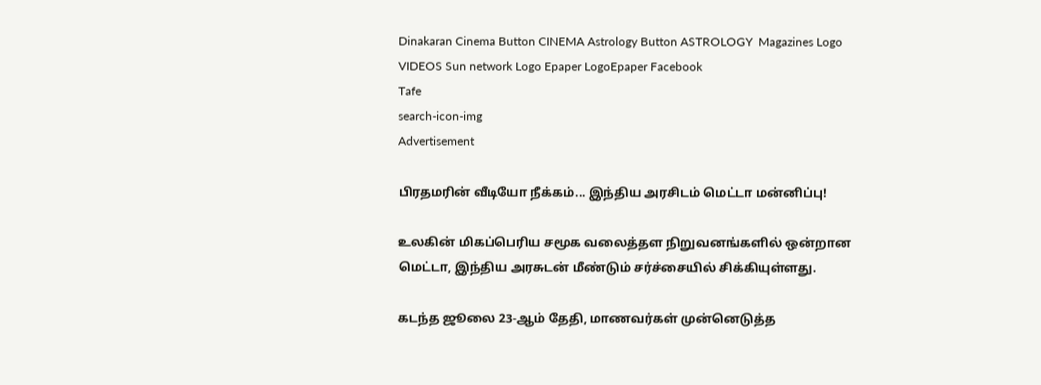Dinakaran Cinema Button CINEMA Astrology Button ASTROLOGY  Magazines Logo VIDEOS Sun network Logo Epaper LogoEpaper Facebook
Tafe
search-icon-img
Advertisement

பிரதமரின் வீடியோ நீக்கம்... இந்திய அரசிடம் மெட்டா மன்னிப்பு!

உலகின் மிகப்பெரிய சமூக வலைத்தள நிறுவனங்களில் ஒன்றான மெட்டா, இந்திய அரசுடன் மீண்டும் சர்ச்சையில் சிக்கியுள்ளது.

கடந்த ஜூலை 23-ஆம் தேதி, மாணவர்கள் முன்னெடுத்த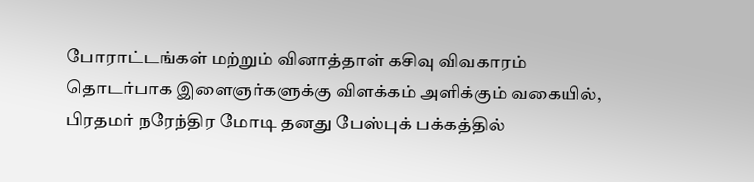போராட்டங்கள் மற்றும் வினாத்தாள் கசிவு விவகாரம் தொடர்பாக இளைஞர்களுக்கு விளக்கம் அளிக்கும் வகையில், பிரதமர் நரேந்திர மோடி தனது பேஸ்புக் பக்கத்தில்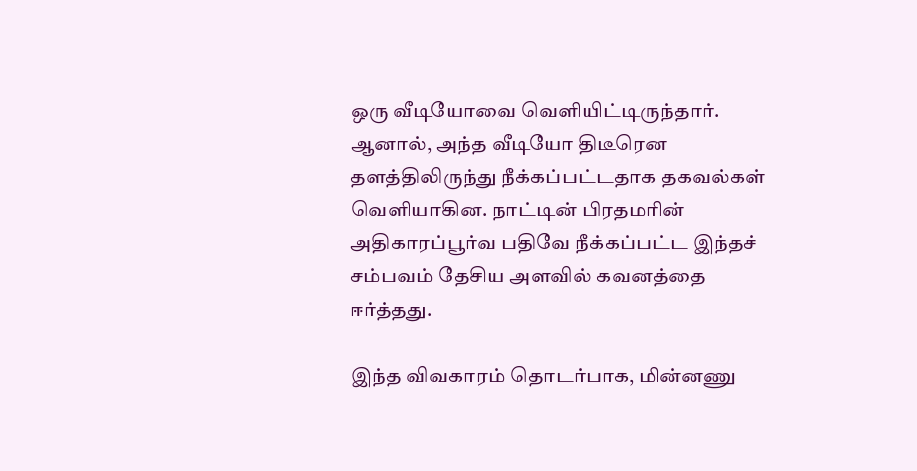ஒரு வீடியோவை வெளியிட்டிருந்தார். ஆனால், அந்த வீடியோ திடீரென தளத்திலிருந்து நீக்கப்பட்டதாக தகவல்கள் வெளியாகின. நாட்டின் பிரதமரின் அதிகாரப்பூர்வ பதிவே நீக்கப்பட்ட இந்தச் சம்பவம் தேசிய அளவில் கவனத்தை ஈர்த்தது.

இந்த விவகாரம் தொடர்பாக, மின்னணு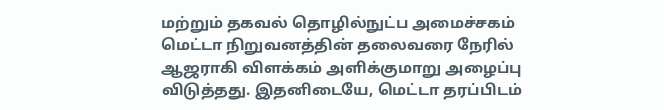மற்றும் தகவல் தொழில்நுட்ப அமைச்சகம் மெட்டா நிறுவனத்தின் தலைவரை நேரில் ஆஜராகி விளக்கம் அளிக்குமாறு அழைப்பு விடுத்தது. இதனிடையே, மெட்டா தரப்பிடம்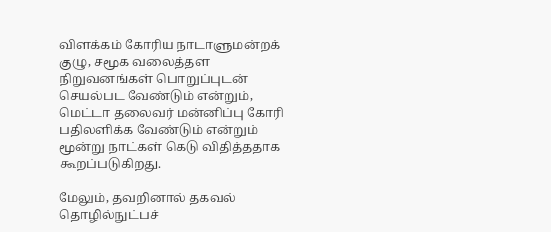விளக்கம் கோரிய நாடாளுமன்றக் குழு, சமூக வலைத்தள நிறுவனங்கள் பொறுப்புடன் செயல்பட வேண்டும் என்றும், மெட்டா தலைவர் மன்னிப்பு கோரி பதிலளிக்க வேண்டும் என்றும் மூன்று நாட்கள் கெடு விதித்ததாக கூறப்படுகிறது.

மேலும், தவறினால் தகவல் தொழில்நுட்பச்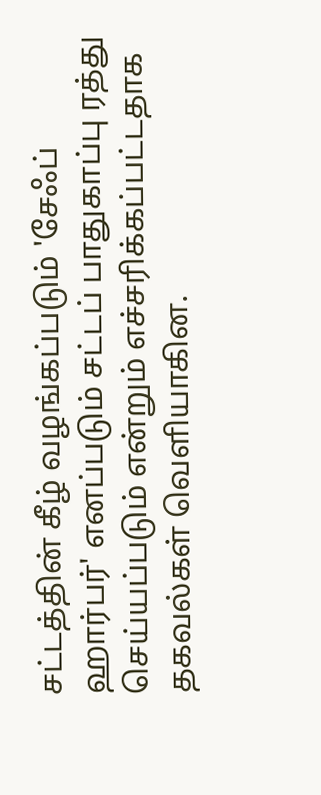சட்டத்தின் கீழ் வழங்கப்படும் 'சேஃப் ஹார்பர்' எனப்படும் சட்டப் பாதுகாப்பு ரத்து செய்யப்படும் என்றும் எச்சரிக்கப்பட்டதாக தகவல்கள் வெளியாகின.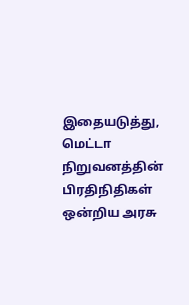இதையடுத்து, மெட்டா நிறுவனத்தின் பிரதிநிதிகள் ஒன்றிய அரசு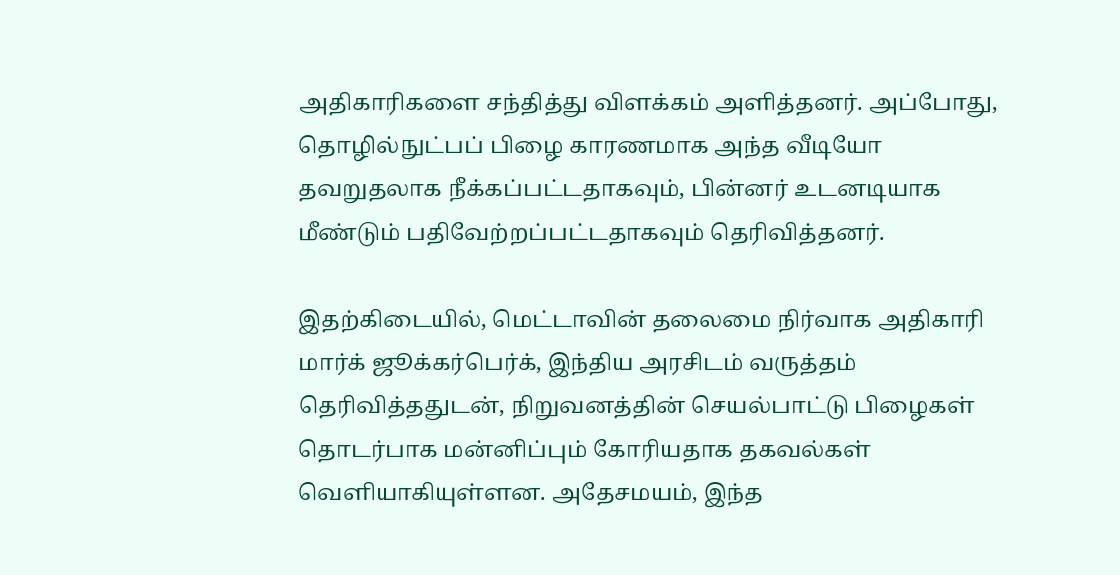அதிகாரிகளை சந்தித்து விளக்கம் அளித்தனர். அப்போது, தொழில்நுட்பப் பிழை காரணமாக அந்த வீடியோ தவறுதலாக நீக்கப்பட்டதாகவும், பின்னர் உடனடியாக மீண்டும் பதிவேற்றப்பட்டதாகவும் தெரிவித்தனர்.

இதற்கிடையில், மெட்டாவின் தலைமை நிர்வாக அதிகாரி மார்க் ஜூக்கர்பெர்க், இந்திய அரசிடம் வருத்தம் தெரிவித்ததுடன், நிறுவனத்தின் செயல்பாட்டு பிழைகள் தொடர்பாக மன்னிப்பும் கோரியதாக தகவல்கள் வெளியாகியுள்ளன. அதேசமயம், இந்த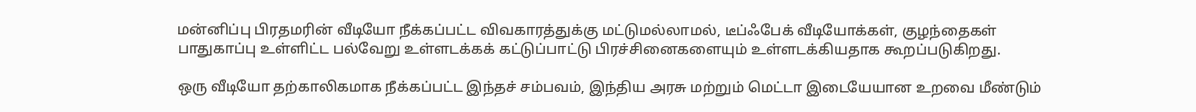மன்னிப்பு பிரதமரின் வீடியோ நீக்கப்பட்ட விவகாரத்துக்கு மட்டுமல்லாமல், டீப்‌ஃபேக் வீடியோக்கள், குழந்தைகள் பாதுகாப்பு உள்ளிட்ட பல்வேறு உள்ளடக்கக் கட்டுப்பாட்டு பிரச்சினைகளையும் உள்ளடக்கியதாக கூறப்படுகிறது.

ஒரு வீடியோ தற்காலிகமாக நீக்கப்பட்ட இந்தச் சம்பவம், இந்திய அரசு மற்றும் மெட்டா இடையேயான உறவை மீண்டும்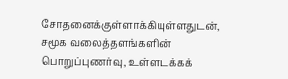சோதனைக்குள்ளாக்கியுள்ளதுடன், சமூக வலைத்தளங்களின் பொறுப்புணர்வு, உள்ளடக்கக்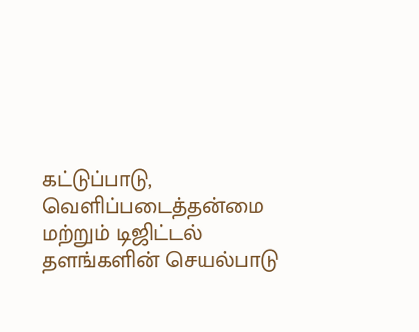கட்டுப்பாடு, வெளிப்படைத்தன்மை மற்றும் டிஜிட்டல் தளங்களின் செயல்பாடு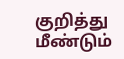குறித்து மீண்டும்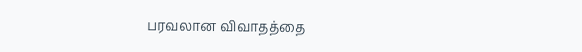பரவலான விவாதத்தை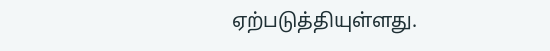ஏற்படுத்தியுள்ளது.